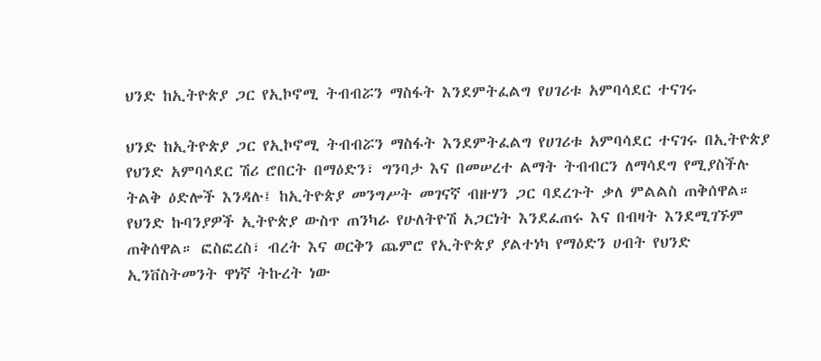ህንድ ከኢትዮጵያ ጋር የኢኮኖሚ ትብብሯን ማስፋት እንደምትፈልግ የሀገሪቱ አምባሳደር ተናገሩ

ህንድ ከኢትዮጵያ ጋር የኢኮኖሚ ትብብሯን ማስፋት እንደምትፈልግ የሀገሪቱ አምባሳደር ተናገሩ በኢትዮጵያ የህንድ አምባሳደር ሽሪ ሮበርት በማዕድን፣ ግንባታ እና በመሠረተ ልማት ትብብርን ለማሳደግ የሚያስችሉ ትልቅ ዕድሎች እንዳሉ፤ ከኢትዮጵያ መንግሥት መገናኛ ብዙሃን ጋር ባደረጉት ቃለ ምልልስ ጠቅሰዋል። የህንድ ኩባንያዎች ኢትዮጵያ ውስጥ ጠንካራ የሁለትዮሽ አጋርነት እንደፈጠሩ እና በብዛት እንደሚገኙም ጠቅሰዋል። ፎስፎረስ፣ ብረት እና ወርቅን ጨምሮ የኢትዮጵያ ያልተነካ የማዕድን ሀብት የህንድ ኢንቨስትመንት ዋነኛ ትኩረት ነው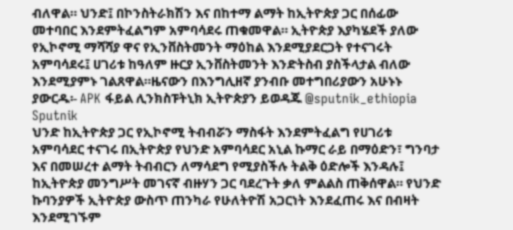ብለዋል። ህንድ፤ በኮንስትራክሽን እና በከተማ ልማት ከኢትዮጵያ ጋር በሰፊው መተባበር እንደምትፈልግም አምባሳደሩ ጠቁመዋል። ኢትዮጵያ እያካሄደች ያለው የኢኮኖሚ ማሻሻያ ዋና የኢንቨስትመንት ማዕከል እንደሚያደርጋት የተናገሩት አምባሳደሩ፤ ሀገሪቱ ከዓለም ዙርያ ኢንቨስትመንት እንድትስብ ያስችላታል ብለው እንደሚያምኑ ገልጸዋል።ዜናውን በእንግሊዘኛ ያንብቡ መተግበሪያውን አሁኑኑ ያውርዱ፡- APK ፋይል ሊንክስፑትኒክ ኢትዮጵያን ይወዳጁ @sputnik_ethiopia
Sputnik
ህንድ ከኢትዮጵያ ጋር የኢኮኖሚ ትብብሯን ማስፋት እንደምትፈልግ የሀገሪቱ አምባሳደር ተናገሩ በኢትዮጵያ የህንድ አምባሳደር አኒል ኩማር ራይ በማዕድን፣ ግንባታ እና በመሠረተ ልማት ትብብርን ለማሳደግ የሚያስችሉ ትልቅ ዕድሎች እንዳሉ፤ ከኢትዮጵያ መንግሥት መገናኛ ብዙሃን ጋር ባደረጉት ቃለ ምልልስ ጠቅሰዋል። የህንድ ኩባንያዎች ኢትዮጵያ ውስጥ ጠንካራ የሁለትዮሽ አጋርነት እንደፈጠሩ እና በብዛት እንደሚገኙም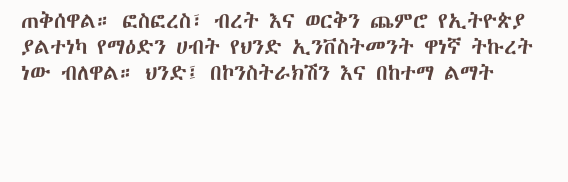ጠቅሰዋል። ፎስፎረስ፣ ብረት እና ወርቅን ጨምሮ የኢትዮጵያ ያልተነካ የማዕድን ሀብት የህንድ ኢንቨስትመንት ዋነኛ ትኩረት ነው ብለዋል። ህንድ፤ በኮንስትራክሽን እና በከተማ ልማት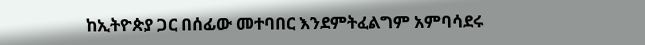ከኢትዮጵያ ጋር በሰፊው መተባበር እንደምትፈልግም አምባሳደሩ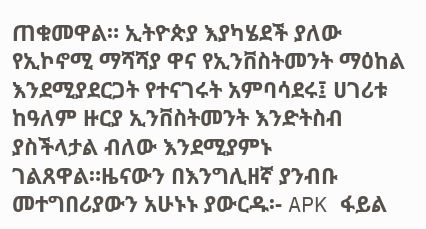ጠቁመዋል። ኢትዮጵያ እያካሄደች ያለው የኢኮኖሚ ማሻሻያ ዋና የኢንቨስትመንት ማዕከል እንደሚያደርጋት የተናገሩት አምባሳደሩ፤ ሀገሪቱ ከዓለም ዙርያ ኢንቨስትመንት እንድትስብ ያስችላታል ብለው እንደሚያምኑ ገልጸዋል።ዜናውን በእንግሊዘኛ ያንብቡ መተግበሪያውን አሁኑኑ ያውርዱ፡- APK ፋይል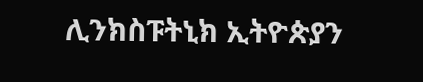ሊንክስፑትኒክ ኢትዮጵያን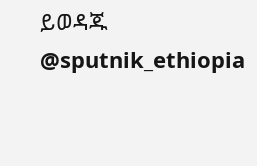ይወዳጁ @sputnik_ethiopia